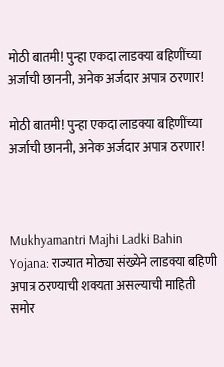मोठी बातमी! पुन्हा एकदा लाडक्या बहिणींच्या अर्जाची छाननी, अनेक अर्जदार अपात्र ठरणार!

मोठी बातमी! पुन्हा एकदा लाडक्या बहिणींच्या अर्जाची छाननी, अनेक अर्जदार अपात्र ठरणार!



Mukhyamantri Majhi Ladki Bahin Yojana: राज्यात मोठ्या संख्येने लाडक्या बहिणी अपात्र ठरण्याची शक्यता असल्याची माहिती समोर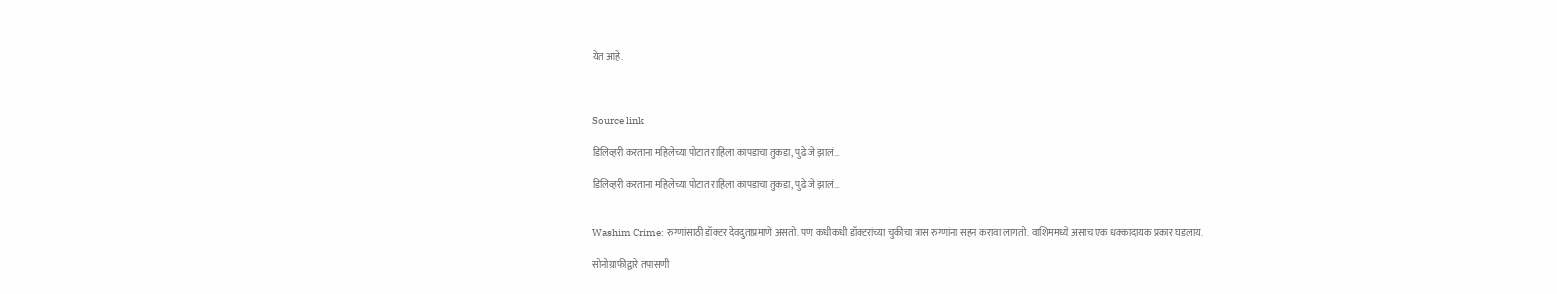येत आहे.



Source link

डिलिव्हरी करताना महिलेच्या पोटात राहिला कापडाचा तुकडा, पुढे जे झालं…

डिलिव्हरी करताना महिलेच्या पोटात राहिला कापडाचा तुकडा, पुढे जे झालं…


Washim Crime: रुग्णांसाठी डॉक्टर देवदुताप्रमाणे असतो. पण कधीकधी डॉक्टरांच्या चुकीचा त्रास रुग्णांना सहन करावा लागतो. वाशिममध्ये असाच एक धक्कादायक प्रकार घडलाय.

सोनोग्राफीद्वारे तपासणी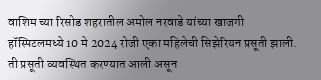वाशिम च्या रिसोड शहरातील अमोल नरवाडे यांच्या खाजगी हॉस्पिटलमध्ये 10 मे 2024 रोजी एका महिलेची सिझेरियन प्रसूती झाली. ती प्रसूती व्यवस्थित करण्यात आली असून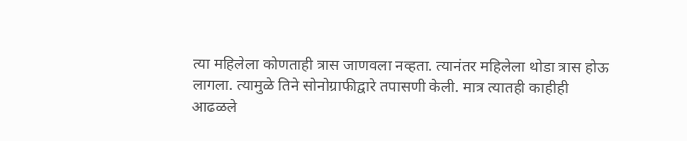त्या महिलेला कोणताही त्रास जाणवला नव्हता. त्यानंतर महिलेला थोडा त्रास होऊ लागला. त्यामुळे तिने सोनोग्राफीद्वारे तपासणी केली. मात्र त्यातही काहीही आढळले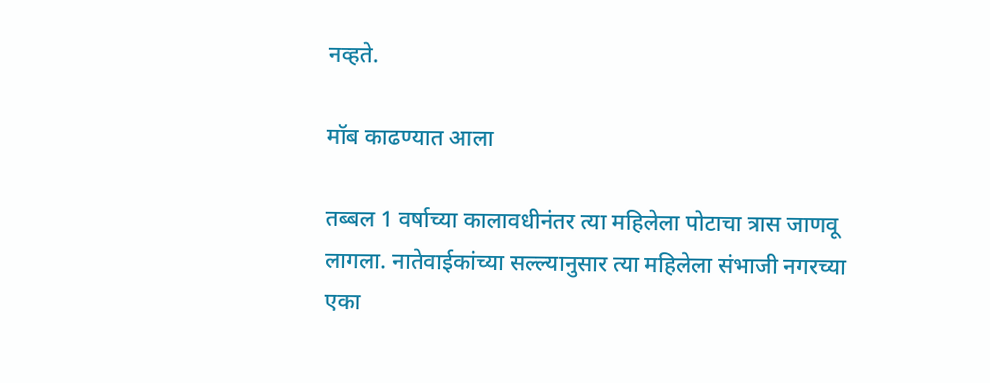नव्हते.

मॉब काढण्यात आला

तब्बल 1 वर्षाच्या कालावधीनंतर त्या महिलेला पोटाचा त्रास जाणवू लागला. नातेवाईकांच्या सल्ल्यानुसार त्या महिलेला संभाजी नगरच्या एका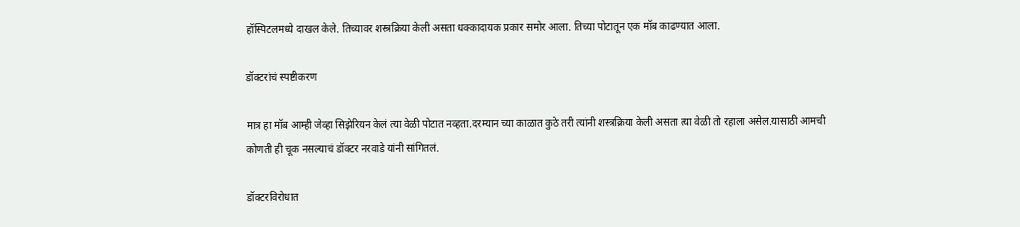हॉस्पिटलमध्ये दाखल केले. तिच्यावर शस्त्रक्रिया केली असता धक्कादायक प्रकार समोर आला. तिच्या पोटातून एक मॉब काढण्यात आला.

डॉक्टरांचं स्पष्टीकरण

मात्र हा मॉब आम्ही जेव्हा सिझेरियन केलं त्या वेळी पोटात नव्हता.दरम्यान च्या काळात कुठे तरी त्यांनी शस्त्रक्रिया केली असता त्या वेळी तो रहाला असेल.यासाठी आमची कोणती ही चूक नसल्याचं डॉक्टर नरवाडे यांनी सांगितलं.

डॉक्टरविरोधात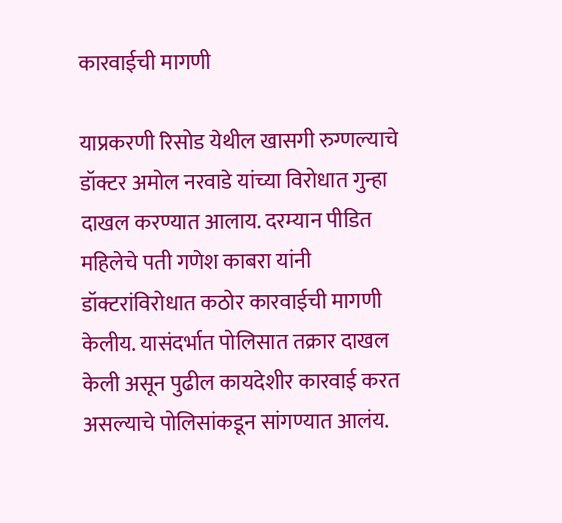कारवाईची मागणी

याप्रकरणी रिसोड येथील खासगी रुग्णल्याचे डॉक्टर अमोल नरवाडे यांच्या विरोधात गुन्हा दाखल करण्यात आलाय. दरम्यान पीडित महिलेचे पती गणेश काबरा यांनी डॉक्टरांविरोधात कठोर कारवाईची मागणी केलीय. यासंदर्भात पोलिसात तक्रार दाखल केली असून पुढील कायदेशीर कारवाई करत असल्याचे पोलिसांकडून सांगण्यात आलंय.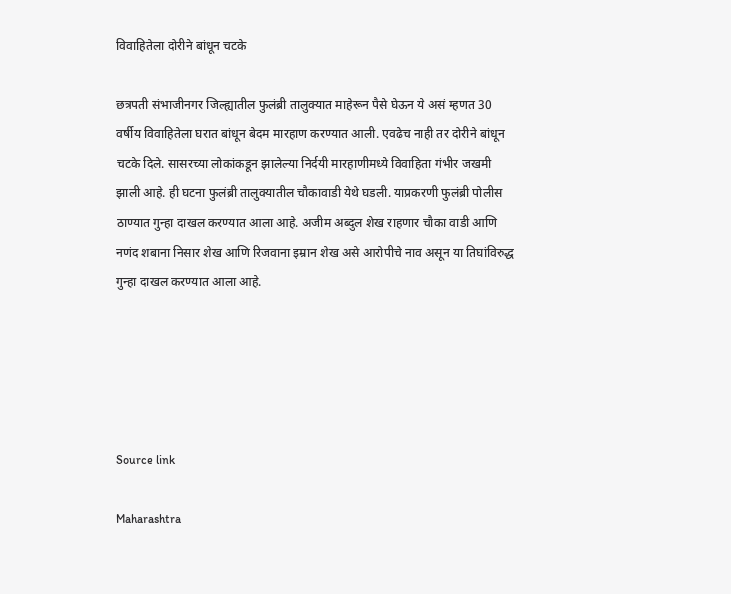विवाहितेला दोरीने बांधून चटके

छत्रपती संभाजीनगर जिल्ह्यातील फुलंब्री तालुक्यात माहेरून पैसे घेऊन ये असं म्हणत 30 वर्षीय विवाहितेला घरात बांधून बेदम मारहाण करण्यात आली. एवढेच नाही तर दोरीने बांधून चटके दिले. सासरच्या लोकांकडून झालेल्या निर्दयी मारहाणीमध्ये विवाहिता गंभीर जखमी झाली आहे. ही घटना फुलंब्री तालुक्यातील चौकावाडी येथे घडली. याप्रकरणी फुलंब्री पोलीस ठाण्यात गुन्हा दाखल करण्यात आला आहे. अजीम अब्दुल शेख राहणार चौका वाडी आणि नणंद शबाना निसार शेख आणि रिजवाना इम्रान शेख असे आरोपीचे नाव असून या तिघांविरुद्ध गुन्हा दाखल करण्यात आला आहे.





Source link

Maharashtra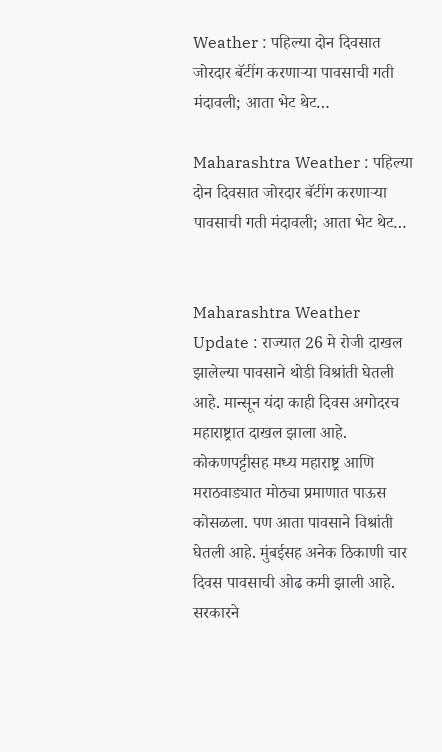Weather : पहिल्या दोन दिवसात जोरदार बॅटींग करणाऱ्या पावसाची गती मंदावली; आता भेट थेट…

Maharashtra Weather : पहिल्या दोन दिवसात जोरदार बॅटींग करणाऱ्या पावसाची गती मंदावली; आता भेट थेट…


Maharashtra Weather Update : राज्यात 26 मे रोजी दाखल झालेल्या पावसाने थोडी विश्रांती घेतली आहे. मान्सून यंदा काही दिवस अगोदरच महाराष्ट्रात दाखल झाला आहे. कोकणपट्टीसह मध्य महाराष्ट्र आणि मराठवाड्यात मोठ्या प्रमाणात पाऊस कोसळला. पण आता पावसाने विश्रांती घेतली आहे. मुंबईसह अनेक ठिकाणी चार दिवस पावसाची ओढ कमी झाली आहे. सरकारने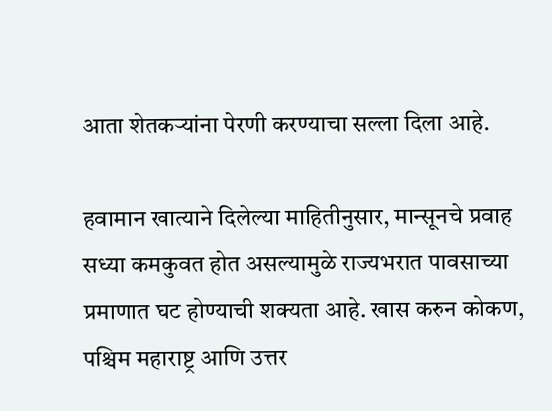आता शेतकऱ्यांना पेरणी करण्याचा सल्ला दिला आहे.

हवामान खात्याने दिलेल्या माहितीनुसार, मान्सूनचे प्रवाह सध्या कमकुवत होत असल्यामुळे राज्यभरात पावसाच्या प्रमाणात घट होण्याची शक्यता आहे. खास करुन कोकण, पश्चिम महाराष्ट्र आणि उत्तर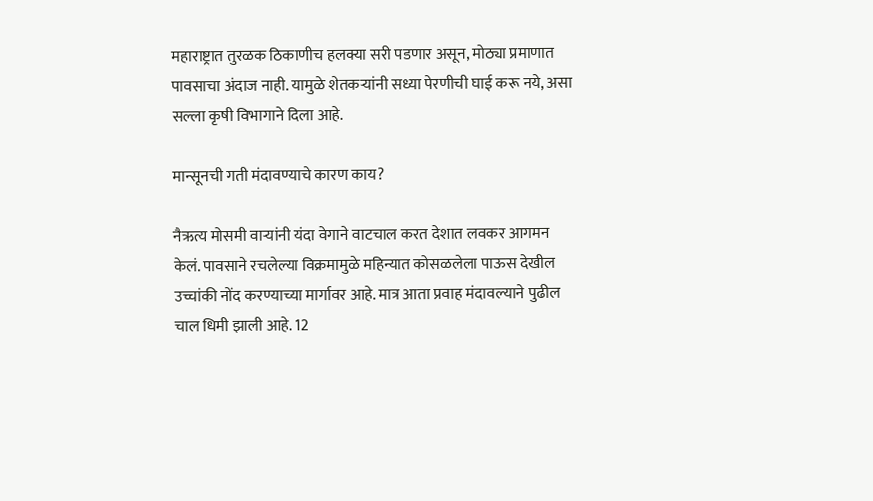महाराष्ट्रात तुरळक ठिकाणीच हलक्या सरी पडणार असून, मोठ्या प्रमाणात पावसाचा अंदाज नाही. यामुळे शेतकऱ्यांनी सध्या पेरणीची घाई करू नये, असा सल्ला कृषी विभागाने दिला आहे.

मान्सूनची गती मंदावण्याचे कारण काय?

नैऋत्य मोसमी वाऱ्यांनी यंदा वेगाने वाटचाल करत देशात लवकर आगमन केलं. पावसाने रचलेल्या विक्रमामुळे महिन्यात कोसळलेला पाऊस देखील उच्चांकी नोंद करण्याच्या मार्गावर आहे. मात्र आता प्रवाह मंदावल्याने पुढील चाल धिमी झाली आहे. 12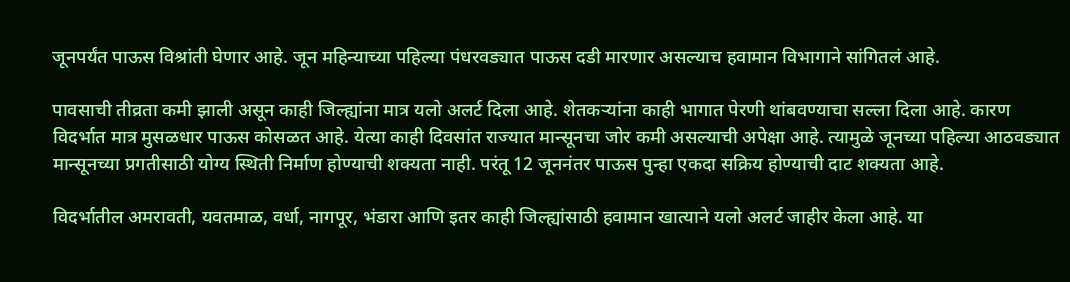जूनपर्यंत पाऊस विश्रांती घेणार आहे. जून महिन्याच्या पहिल्या पंधरवड्यात पाऊस दडी मारणार असल्याच हवामान विभागाने सांगितलं आहे.

पावसाची तीव्रता कमी झाली असून काही जिल्ह्यांना मात्र यलो अलर्ट दिला आहे. शेतकऱ्यांना काही भागात पेरणी थांबवण्याचा सल्ला दिला आहे. कारण विदर्भात मात्र मुसळधार पाऊस कोसळत आहे. येत्या काही दिवसांत राज्यात मान्सूनचा जोर कमी असल्याची अपेक्षा आहे. त्यामुळे जूनच्या पहिल्या आठवड्यात मान्सूनच्या प्रगतीसाठी योग्य स्थिती निर्माण होण्याची शक्यता नाही. परंतू 12 जूननंतर पाऊस पुन्हा एकदा सक्रिय होण्याची दाट शक्यता आहे.

विदर्भातील अमरावती, यवतमाळ, वर्धा, नागपूर, भंडारा आणि इतर काही जिल्ह्यांसाठी हवामान खात्याने यलो अलर्ट जाहीर केला आहे. या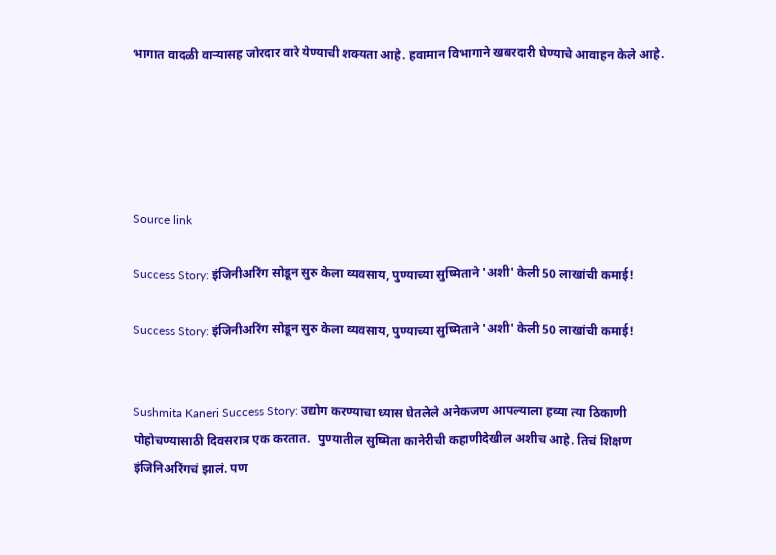भागात वादळी वाऱ्यासह जोरदार वारे येण्याची शक्यता आहे. हवामान विभागाने खबरदारी घेण्याचे आवाहन केले आहे.





Source link

Success Story: इंजिनीअरिंग सोडून सुरु केला व्यवसाय, पुण्याच्या सुष्मिताने 'अशी' केली 50 लाखांची कमाई!

Success Story: इंजिनीअरिंग सोडून सुरु केला व्यवसाय, पुण्याच्या सुष्मिताने 'अशी' केली 50 लाखांची कमाई!


Sushmita Kaneri Success Story: उद्योग करण्याचा ध्यास घेतलेले अनेकजण आपल्याला हव्या त्या ठिकाणी पोहोचण्यासाठी दिवसरात्र एक करतात.  पुण्यातील सुष्मिता कानेरीची कहाणीदेखील अशीच आहे. तिचं शिक्षण इंजिनिअरिंगचं झालं. पण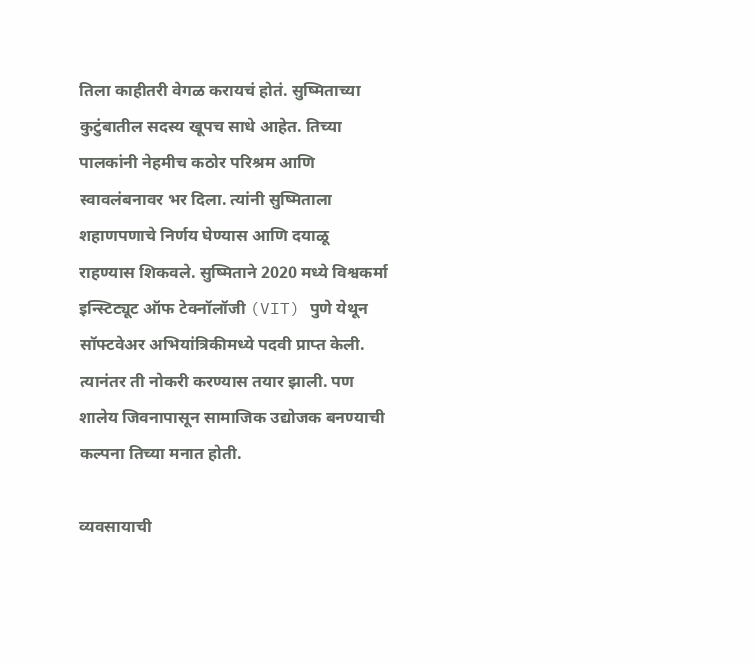तिला काहीतरी वेगळ करायचं होतं. सुष्मिताच्या कुटुंबातील सदस्य खूपच साधे आहेत. तिच्या पालकांनी नेहमीच कठोर परिश्रम आणि स्वावलंबनावर भर दिला. त्यांनी सुष्मिताला शहाणपणाचे निर्णय घेण्यास आणि दयाळू राहण्यास शिकवले. सुष्मिताने 2020 मध्ये विश्वकर्मा इन्स्टिट्यूट ऑफ टेक्नॉलॉजी (VIT) पुणे येथून सॉफ्टवेअर अभियांत्रिकीमध्ये पदवी प्राप्त केली. त्यानंतर ती नोकरी करण्यास तयार झाली. पण शालेय जिवनापासून सामाजिक उद्योजक बनण्याची कल्पना तिच्या मनात होती.

व्यवसायाची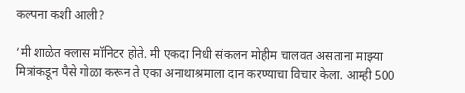कल्पना कशी आली?

‘मी शाळेत क्लास मॉनिटर होते. मी एकदा निधी संकलन मोहीम चालवत असताना माझ्या मित्रांकडून पैसे गोळा करून ते एका अनाथाश्रमाला दान करण्याचा विचार केला. आम्ही 500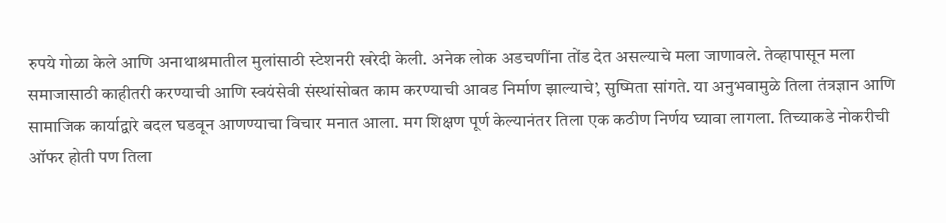रुपये गोळा केले आणि अनाथाश्रमातील मुलांसाठी स्टेशनरी खरेदी केली. अनेक लोक अडचणींना तोंड देत असल्याचे मला जाणावले. तेव्हापासून मला समाजासाठी काहीतरी करण्याची आणि स्वयंसेवी संस्थांसोबत काम करण्याची आवड निर्माण झाल्याचे’, सुष्मिता सांगते. या अनुभवामुळे तिला तंत्रज्ञान आणि सामाजिक कार्याद्वारे बदल घडवून आणण्याचा विचार मनात आला. मग शिक्षण पूर्ण केल्यानंतर तिला एक कठीण निर्णय घ्यावा लागला. तिच्याकडे नोकरीची ऑफर होती पण तिला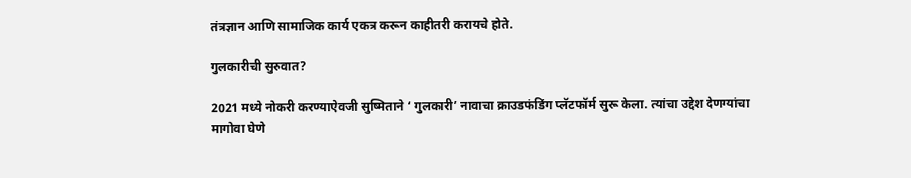तंत्रज्ञान आणि सामाजिक कार्य एकत्र करून काहीतरी करायचे होते.

गुलकारीची सुरुवात?

2021 मध्ये नोकरी करण्याऐवजी सुष्मिताने ‘ गुलकारी’ नावाचा क्राउडफंडिंग प्लॅटफॉर्म सुरू केला. त्यांचा उद्देश देणग्यांचा मागोवा घेणे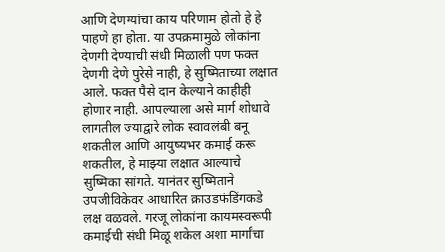आणि देणग्यांचा काय परिणाम होतो हे हे पाहणे हा होता. या उपक्रमामुळे लोकांना देणगी देण्याची संधी मिळाली पण फक्त देणगी देणे पुरेसे नाही, हे सुष्मिताच्या लक्षात आले. फक्त पैसे दान केल्याने काहीही होणार नाही. आपल्याला असे मार्ग शोधावे लागतील ज्याद्वारे लोक स्वावलंबी बनू शकतील आणि आयुष्यभर कमाई करू शकतील, हे माझ्या लक्षात आल्याचे सुष्मिका सांगते. यानंतर सुष्मिताने उपजीविकेवर आधारित क्राउडफंडिंगकडे लक्ष वळवले. गरजू लोकांना कायमस्वरूपी कमाईची संधी मिळू शकेल अशा मार्गांचा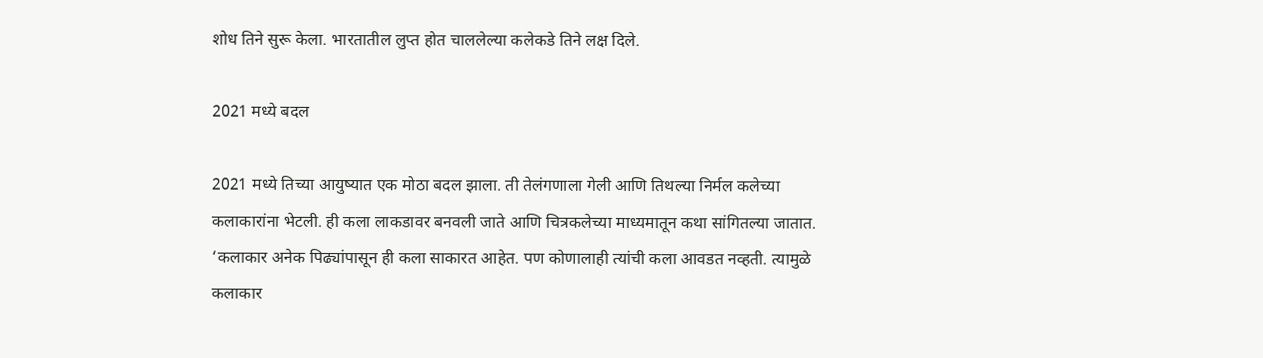शोध तिने सुरू केला. भारतातील लुप्त होत चाललेल्या कलेकडे तिने लक्ष दिले.

2021 मध्ये बदल

2021 मध्ये तिच्या आयुष्यात एक मोठा बदल झाला. ती तेलंगणाला गेली आणि तिथल्या निर्मल कलेच्या कलाकारांना भेटली. ही कला लाकडावर बनवली जाते आणि चित्रकलेच्या माध्यमातून कथा सांगितल्या जातात. ‘कलाकार अनेक पिढ्यांपासून ही कला साकारत आहेत. पण कोणालाही त्यांची कला आवडत नव्हती. त्यामुळे कलाकार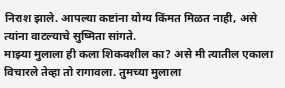निराश झाले. आपल्या कष्टांना योग्य किंमत मिळत नाही, असे त्यांना वाटल्याचे सुष्मिता सांगते.
माझ्या मुलाला ही कला शिकवशील का? असे मी त्यातील एकाला विचारले तेव्हा तो रागावला. तुमच्या मुलाला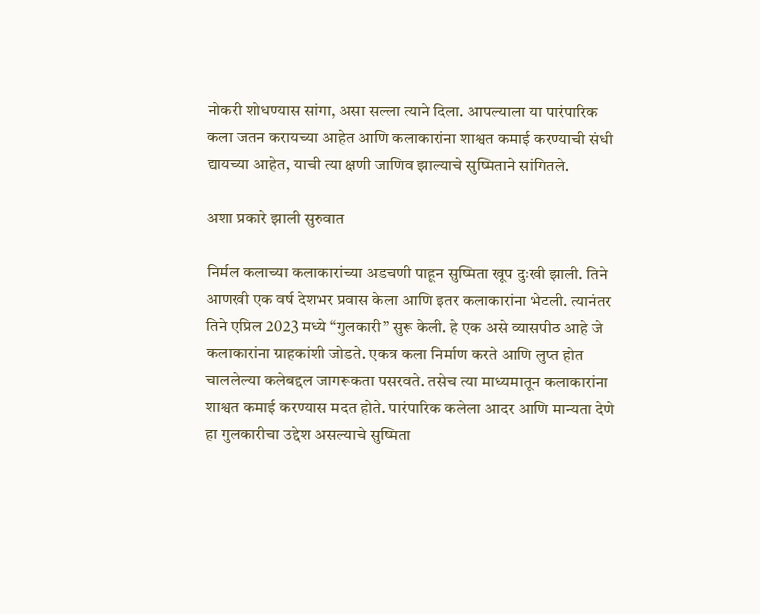नोकरी शोधण्यास सांगा, असा सल्ला त्याने दिला. आपल्याला या पारंपारिक कला जतन करायच्या आहेत आणि कलाकारांना शाश्वत कमाई करण्याची संधी द्यायच्या आहेत, याची त्या क्षणी जाणिव झाल्याचे सुष्मिताने सांगितले.

अशा प्रकारे झाली सुरुवात

निर्मल कलाच्या कलाकारांच्या अडचणी पाहून सुष्मिता खूप दुःखी झाली. तिने आणखी एक वर्ष देशभर प्रवास केला आणि इतर कलाकारांना भेटली. त्यानंतर तिने एप्रिल 2023 मध्ये “गुलकारी” सुरू केली. हे एक असे व्यासपीठ आहे जे कलाकारांना ग्राहकांशी जोडते. एकत्र कला निर्माण करते आणि लुप्त होत चाललेल्या कलेबद्दल जागरूकता पसरवते. तसेच त्या माध्यमातून कलाकारांना शाश्वत कमाई करण्यास मदत होते. पारंपारिक कलेला आदर आणि मान्यता देणे हा गुलकारीचा उद्देश असल्याचे सुष्मिता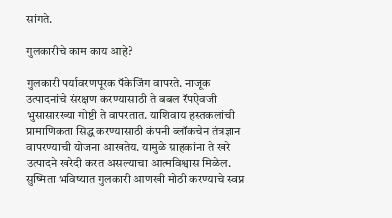सांगते.

गुलकारीचे काम काय आहे?

गुलकारी पर्यावरणपूरक पॅकेजिंग वापरते. नाजूक उत्पादनांचे संरक्षण करण्यासाठी ते बबल रॅपऐवजी भुसासारख्या गोष्टी ते वापरतात. याशिवाय हस्तकलांची प्रामाणिकता सिद्ध करण्यासाठी कंपनी ब्लॉकचेन तंत्रज्ञान वापरण्याची योजना आखतेय. यामुळे ग्राहकांना ते खरे उत्पादने खरेदी करत असल्याचा आत्मविश्वास मिळेल. सुष्मिता भविष्यात गुलकारी आणखी मोठी करण्याचे स्वप्न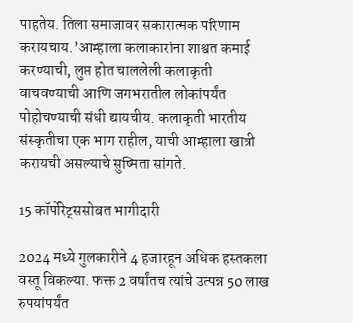पाहतेय. तिला समाजावर सकारात्मक परिणाम करायचाय.’आम्हाला कलाकारांना शाश्वत कमाई करण्याची, लुप्त होत चाललेली कलाकृती वाचवण्याची आणि जगभरातील लोकांपर्यंत पोहोचण्याची संधी द्यायचीय. कलाकृती भारतीय संस्कृतीचा एक भाग राहील, याची आम्हाला खात्री करायची असल्याचे सुष्मिता सांगते.

15 कॉर्पोरेट्ससोबत भागीदारी

2024 मध्ये गुलकारीने 4 हजारहून अधिक हस्तकला वस्तू विकल्या. फक्त 2 वर्षांतच त्यांचे उत्पन्न 50 लाख रुपयांपर्यंत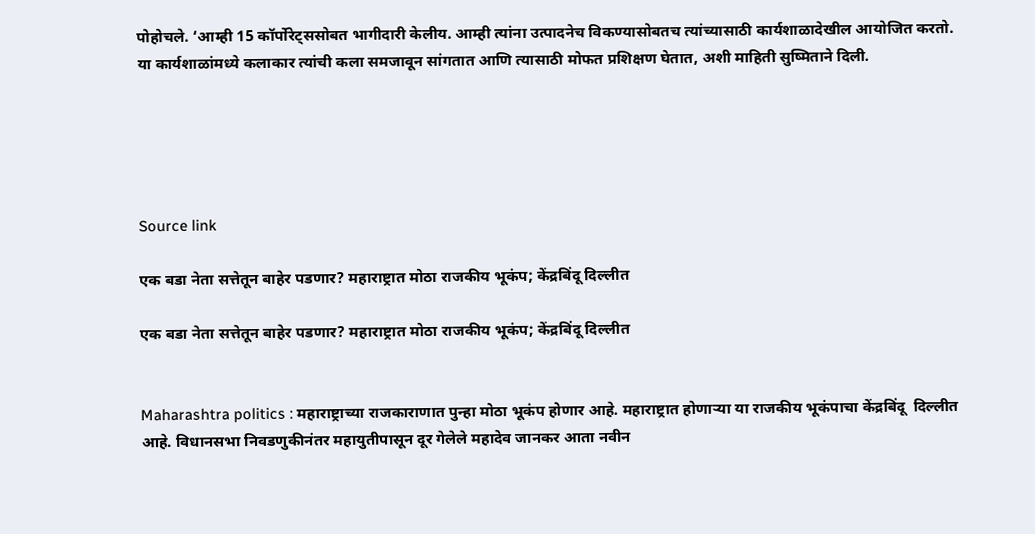पोहोचले. ‘आम्ही 15 कॉर्पोरेट्ससोबत भागीदारी केलीय. आम्ही त्यांना उत्पादनेच विकण्यासोबतच त्यांच्यासाठी कार्यशाळादेखील आयोजित करतो. या कार्यशाळांमध्ये कलाकार त्यांची कला समजावून सांगतात आणि त्यासाठी मोफत प्रशिक्षण घेतात, अशी माहिती सुष्मिताने दिली.





Source link

एक बडा नेता सत्तेतून बाहेर पडणार? महाराष्ट्रात मोठा राजकीय भूकंप; केंद्रबिंदू दिल्लीत

एक बडा नेता सत्तेतून बाहेर पडणार? महाराष्ट्रात मोठा राजकीय भूकंप; केंद्रबिंदू दिल्लीत


Maharashtra politics : महाराष्ट्राच्या राजकाराणात पुन्हा मोठा भूकंप होणार आहे. महाराष्ट्रात होणाऱ्या या राजकीय भूकंपाचा केंद्रबिंदू  दिल्लीत आहे. विधानसभा निवडणुकीनंतर महायुतीपासून दूर गेलेले महादेव जानकर आता नवीन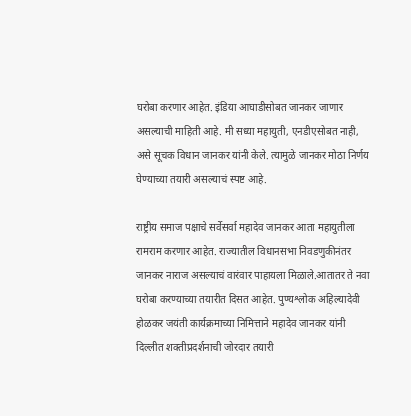घरोबा करणार आहेत. इंडिया आघाडीसोबत जानकर जाणार असल्याची माहिती आहे. मी सध्या महायुती, एनडीएसोबत नाही, असे सूचक विधान जानकर यांनी केले. त्यामुळे जानकर मोठा निर्णय घेण्याच्या तयारी असल्याचं स्पष्ट आहे.

राष्ट्रीय समाज पक्षाचे सर्वेसर्वा महादेव जानकर आता महायुतीला रामराम करणार आहेत. राज्यातील विधानसभा निवडणुकीनंतर जानकर नाराज असल्याचं वारंवार पाहायला मिळाले.आतातर ते नवा घरोबा करण्याच्या तयारीत दिसत आहेत. पुण्यश्लोक अहिल्यादेवी होळकर जयंती कार्यक्रमाच्या निमित्ताने महादेव जानकर यांनी दिल्लीत शक्तीप्रदर्शनाची जोरदार तयारी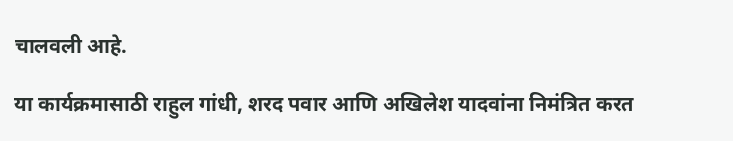चालवली आहे.

या कार्यक्रमासाठी राहुल गांधी, शरद पवार आणि अखिलेश यादवांना निमंत्रित करत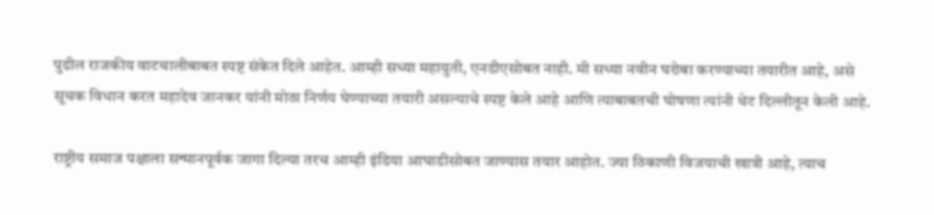पुढील राजकीय वाटचालीबाबत स्पष्ट संकेत दिले आहेत. आम्ही सध्या महायुती, एनडीएसोबत नाही. मी सध्या नवीन घरोबा करण्याच्या तयारीत आहे, असे सूचक विधान करत महादेव जानकर यांनी मोठा निर्णय घेण्याच्या तयारी असल्याचे स्पष्ट केले आहे आणि त्याबाबतची घोषणा त्यांनी थेट दिल्लीतून केली आहे.

राष्ट्रीय समाज पक्षाला सन्मानपूर्वक जागा दिल्या तरच आम्ही इंडिया आघाडीसोबत जाण्यास तयार आहोत. ज्या ठिकाणी विजयाची खात्री आहे, त्याच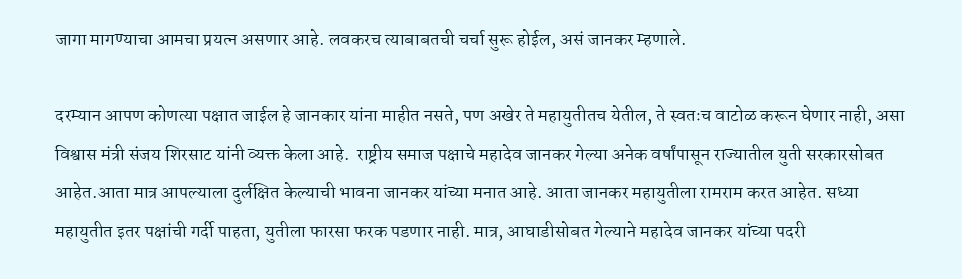जागा मागण्याचा आमचा प्रयत्न असणार आहे. लवकरच त्याबाबतची चर्चा सुरू होईल, असं जानकर म्हणाले.

दरम्यान आपण कोणत्या पक्षात जाईल हे जानकार यांना माहीत नसते, पण अखेर ते महायुतीतच येतील, ते स्वतःच वाटोळ करून घेणार नाही, असा विश्वास मंत्री संजय शिरसाट यांनी व्यक्त केला आहे.  राष्ट्रीय समाज पक्षाचे महादेव जानकर गेल्या अनेक वर्षांपासून राज्यातील युती सरकारसोबत आहेत.आता मात्र आपल्याला दुर्लक्षित केल्याची भावना जानकर यांच्या मनात आहे. आता जानकर महायुतीला रामराम करत आहेत. सध्या महायुतीत इतर पक्षांची गर्दी पाहता, युतीला फारसा फरक पडणार नाही. मात्र, आघाडीसोबत गेल्याने महादेव जानकर यांच्या पदरी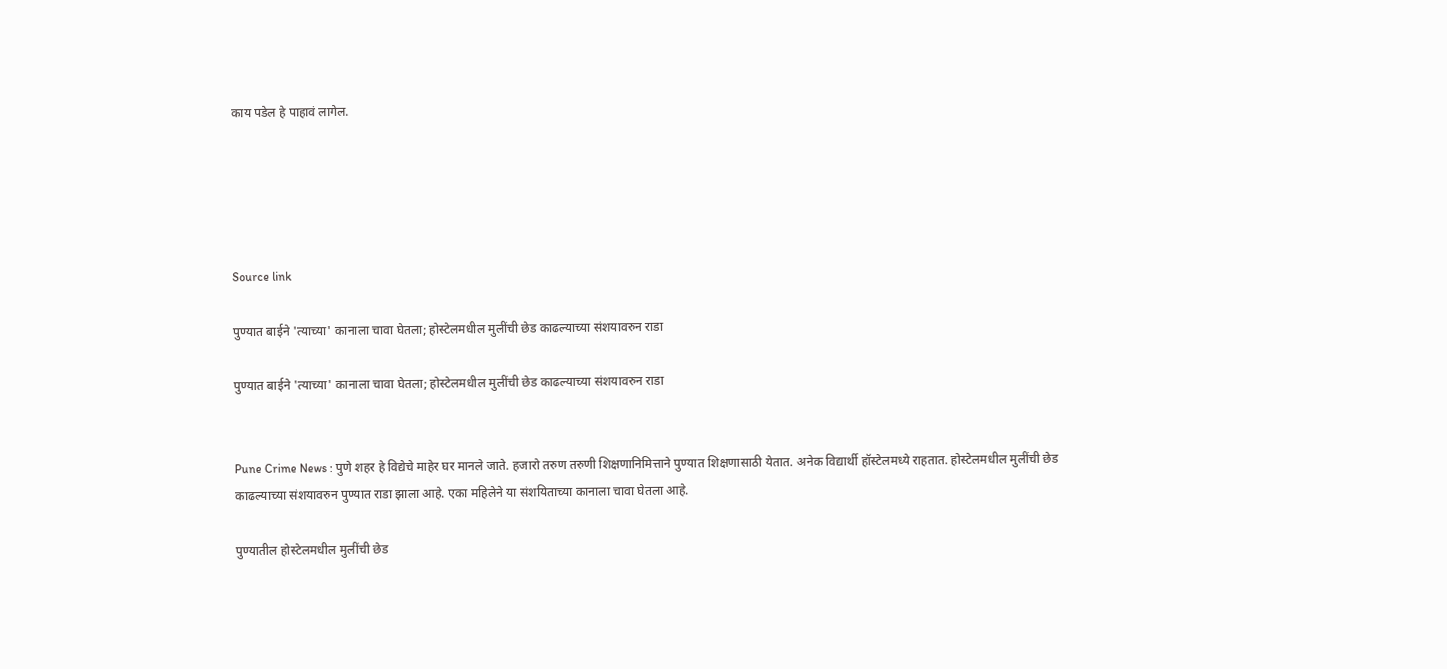काय पडेल हे पाहावं लागेल.





Source link

पुण्यात बाईने 'त्याच्या' कानाला चावा घेतला; होस्टेलमधील मुलींची छेड काढल्याच्या संशयावरुन राडा

पुण्यात बाईने 'त्याच्या' कानाला चावा घेतला; होस्टेलमधील मुलींची छेड काढल्याच्या संशयावरुन राडा


Pune Crime News : पुणे शहर हे विद्येचे माहेर घर मानले जाते. हजारो तरुण तरुणी शिक्षणानिमित्ताने पुण्यात शिक्षणासाठी येतात. अनेक विद्यार्थी हॉस्टेलमध्ये राहतात. होस्टेलमधील मुलींची छेड काढल्याच्या संशयावरुन पुण्यात राडा झाला आहे. एका महिलेने या संशयिताच्या कानाला चावा घेतला आहे.

पुण्यातील होस्टेलमधील मुलींची छेड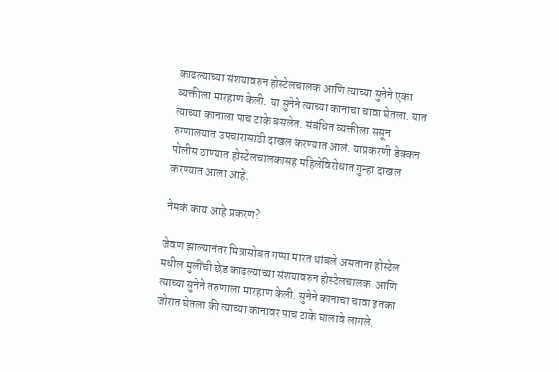काढल्याच्या संशयावरुन होस्टेलचालक आणि त्याच्या सुनेने एका व्यक्तीला मारहाण केली. या सुनेने त्याच्या कानाचा चावा घेतला. यात त्याच्या कानाला पाच टाके बसलेत. संबंधित व्यक्तीला ससून रुग्णालयात उपचारासाठी दाखल करण्यात आलं. याप्रकरणी डेक्कन पोलीस ठाण्यात होस्टेलचालकासह महिलेविरोधात गुन्हा दाखल करण्यात आला आहे.

नेमकं काय आहे प्रकरण?

जेवण झाल्यानंतर मित्रासोबत गप्पा मारत थांबले असताना होस्टेल मधील मुलींची छेड काढल्याच्या संशयावरुन होस्टेलचालक  आणि त्याच्या सुनेने तरुणाला मारहाण केली. सुनेने कानाचा चावा इतका जोरात घेतला की त्याच्या कानावर पाच टाके घालावे लागले.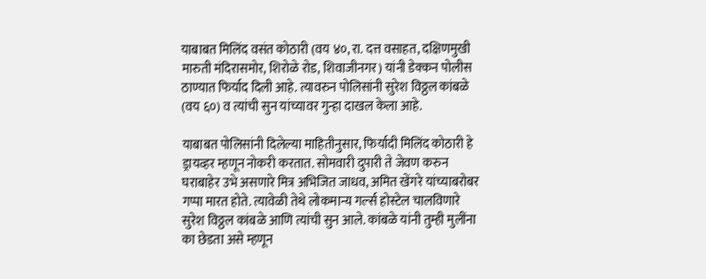याबाबत मिलिंद वसंत कोठारी (वय ४०, रा. दत्त वसाहत, दक्षिणमुखी मारुती मंदिरासमोर, शिरोळे रोड, शिवाजीनगर) यांनी डेक्कन पोलीस ठाण्यात फिर्याद दिली आहे. त्यावरुन पोलिसांनी सुरेश विठ्ठल कांबळे (वय ६०) व त्यांची सुन यांच्यावर गुन्हा दाखल केला आहे.

याबाबत पोलिसांनी दिलेल्या माहितीनुसार, फिर्यादी मिलिंद कोठारी हे ड्रायव्हर म्हणून नोकरी करतात. सोमवारी दुपारी ते जेवण करुन घराबाहेर उभे असणारे मित्र अभिजित जाधव, अमित खेंगरे यांच्याबरोबर गप्पा मारत होते. त्यावेळी तेथे लोकमान्य गर्ल्स होस्टेल चालविणारे सुरेश विठ्ठल कांबळे आणि त्यांची सुन आले. कांबळे यांनी तुम्ही मुलींना का छेडता असे म्हणून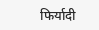फिर्यादी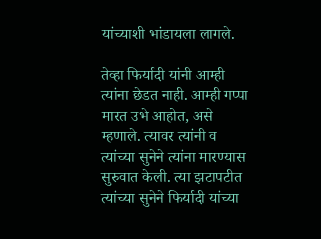यांच्याशी भांडायला लागले.

तेव्हा फिर्यादी यांनी आम्ही त्यांना छेडत नाही. आम्ही गप्पा मारत उभे आहोत, असे म्हणाले. त्यावर त्यांनी व त्यांच्या सुनेने त्यांना मारण्यास सुरुवात केली. त्या झटापटीत त्यांच्या सुनेने फिर्यादी यांच्या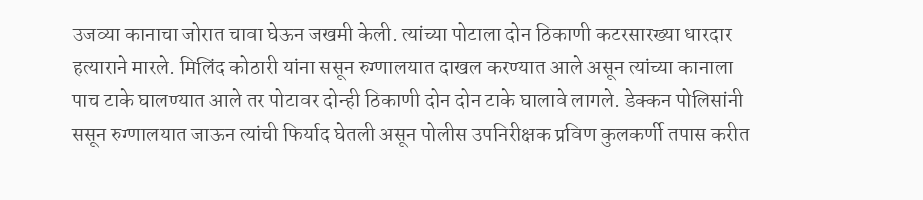उजव्या कानाचा जोरात चावा घेऊन जखमी केली. त्यांच्या पोटाला दोन ठिकाणी कटरसारख्या धारदार हत्याराने मारले. मिलिंद कोठारी यांना ससून रुग्णालयात दाखल करण्यात आले असून त्यांच्या कानाला पाच टाके घालण्यात आले तर पोटावर दोन्ही ठिकाणी दोन दोन टाके घालावे लागले. डेक्कन पोलिसांनी ससून रुग्णालयात जाऊन त्यांची फिर्याद घेतली असून पोलीस उपनिरीक्षक प्रविण कुलकर्णी तपास करीत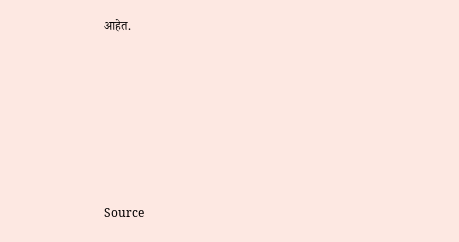आहेत.







Source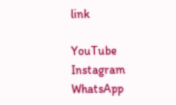link

YouTube
Instagram
WhatsApp